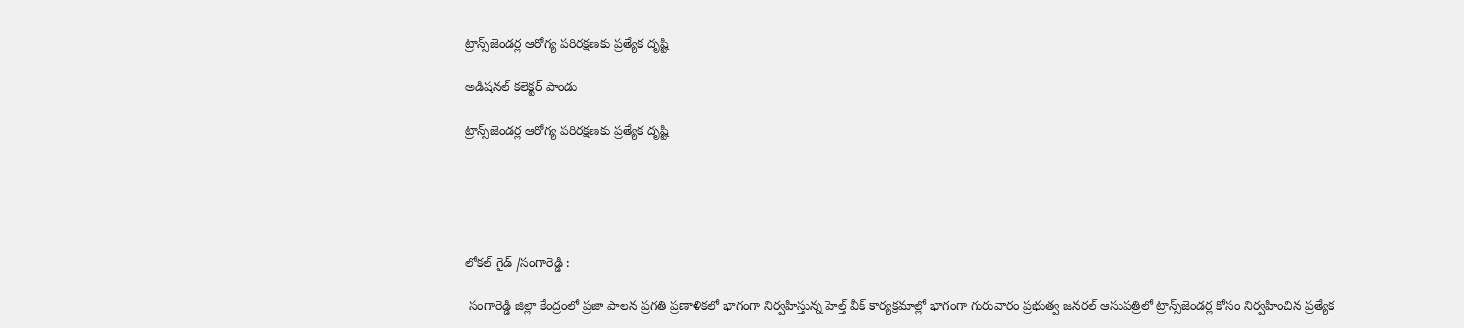ట్రాన్స్‌జెండర్ల ఆరోగ్య పరిరక్షణకు ప్రత్యేక దృష్టి

అడిషనల్ కలెక్టర్ పాండు

ట్రాన్స్‌జెండర్ల ఆరోగ్య పరిరక్షణకు ప్రత్యేక దృష్టి





లోకల్ గైడ్ /సంగారెడ్డి :

 సంగారెడ్డి జిల్లా కేంద్రంలో ప్రజా పాలన ప్రగతి ప్రణాళికలో భాగంగా నిర్వహిస్తున్న హెల్త్ వీక్ కార్యక్రమాల్లో భాగంగా గురువారం ప్రభుత్వ జనరల్ ఆసుపత్రిలో ట్రాన్స్‌జెండర్ల కోసం నిర్వహించిన ప్రత్యేక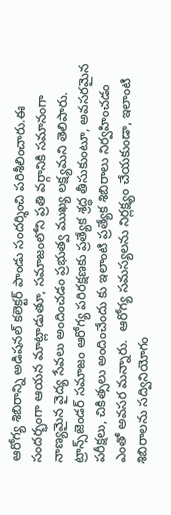ఆరోగ్య శిబిరాన్ని అడిషనల్ కలెక్టర్ పాండు సందర్శించి పరిశీలించారు.ఈ సందర్భంగా ఆయన మాట్లాడుతూ, సమాజంలోని ప్రతి వర్గానికి సమానంగా నాణ్యమైన వైద్య సేవలు అందించడం ప్రభుత్వ ముఖ్య లక్ష్యమని తెలిపారు.
ట్రాన్స్‌జెండర్ సమాజం ఆరోగ్య పరిరక్షణకు ప్రత్యేక శ్రద్ధ తీసుకుంటూ, అవసరమైన పరీక్షలు, చికిత్సలు అందించేందు కు ఇలాంటి ప్రత్యేక శిబిరాలు నిర్వహించడం ఎంతో అవసర మన్నారు.  ఆరోగ్య సమస్యలను నిర్లక్ష్యం చేయకుండా, ఇలాంటి శిబిరాలను సద్వినియోగం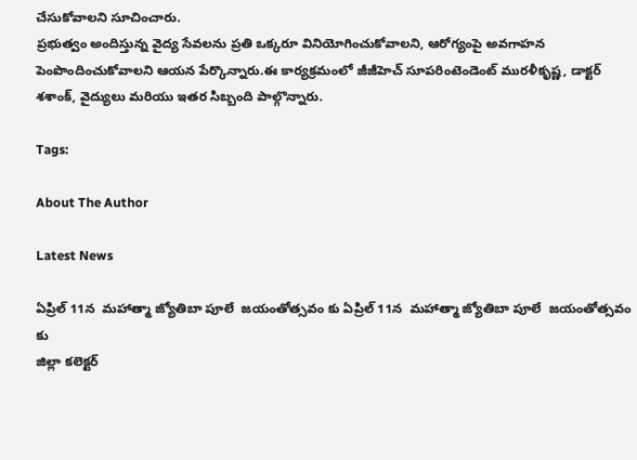చేసుకోవాలని సూచించారు.
ప్రభుత్వం అందిస్తున్న వైద్య సేవలను ప్రతి ఒక్కరూ వినియోగించుకోవాలని, ఆరోగ్యంపై అవగాహన పెంపొందించుకోవాలని ఆయన పేర్కొన్నారు.ఈ కార్యక్రమంలో జీజీహెచ్ సూపరింటెండెంట్ మురళీకృష్ణ, డాక్టర్ శశాంక్, వైద్యులు మరియు ఇతర సిబ్బంది పాల్గొన్నారు.

Tags:

About The Author

Latest News

ఏప్రిల్ 11న  మహాత్మా జ్యోతిబా పూలే  జయంతోత్సవం కు ఏప్రిల్ 11న  మహాత్మా జ్యోతిబా పూలే  జయంతోత్సవం కు
జిల్లా కలెక్టర్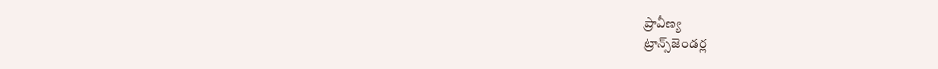ప్రావీణ్య
ట్రాన్స్‌జెండర్ల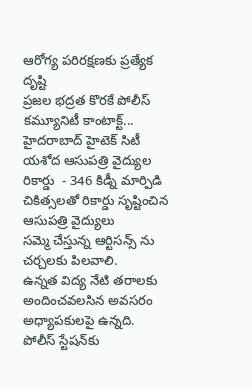ఆరోగ్య పరిరక్షణకు ప్రత్యేక దృష్టి
ప్రజల భద్రత కొరకే పోలీస్ కమ్యూనిటీ కాంటాక్ట్...
హైదరాబాద్ హైటెక్ సిటీ యశోద ఆసుపత్రి వైద్యుల రికార్డు  - 346 కిడ్నీ మార్పిడి చికిత్సలతో రికార్డు సృష్టించిన ఆసుపత్రి వైద్యులు
సమ్మె చేస్తున్న ఆర్టిసన్స్ ను చర్చలకు పిలవాలి.
ఉన్నత విద్య నేటి తరాలకు అందించవలసిన అవసరం అధ్యాపకులపై ఉన్నది.
పోలీస్ స్టేషన్‌కు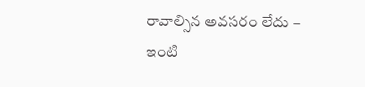రావాల్సిన అవసరం లేదు – ఇంటి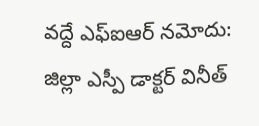వద్దే ఎఫ్‌ఐఆర్ నమోదు: జిల్లా ఎస్పీ డాక్టర్ వినీత్